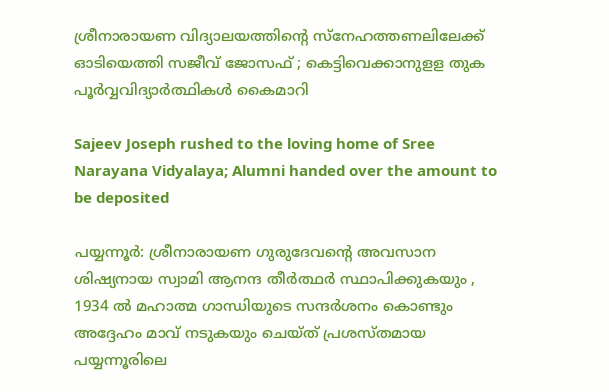ശ്രീനാരായണ വിദ്യാലയത്തിന്റെ സ്നേഹത്തണലിലേക്ക് ഓടിയെത്തി സജീവ് ജോസഫ് ; കെട്ടിവെക്കാനുളള തുക പൂര്‍വ്വവിദ്യാര്‍ത്ഥികള്‍ കൈമാറി

Sajeev Joseph rushed to the loving home of Sree Narayana Vidyalaya; Alumni handed over the amount to be deposited

പയ്യന്നൂർ: ശ്രീനാരായണ ഗുരുദേവന്‍റെ അവസാന ശിഷ്യനായ സ്വാമി ആനന്ദ തീര്‍ത്ഥര്‍ സ്ഥാപിക്കുകയും , 1934 ൽ മഹാത്മ ഗാന്ധിയുടെ സന്ദർശനം കൊണ്ടും അദ്ദേഹം മാവ് നടുകയും ചെയ്ത് പ്രശസ്തമായ പയ്യന്നൂരിലെ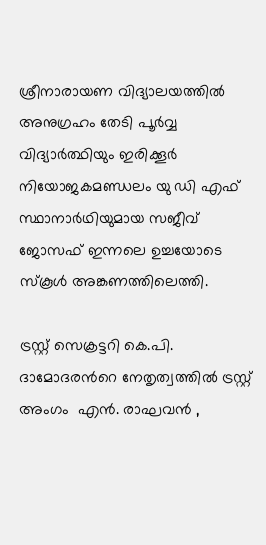ശ്രീനാരായണ വിദ്യാലയത്തിൽ അനുഗ്രഹം തേടി പൂർവ്വ വിദ്യാർത്ഥിയും ഇരിക്കൂർ നിയോജകമണ്ഡലം യു ഡി എഫ്‌ സ്ഥാനാർഥിയുമായ സജീവ് ജോസഫ്‌ ഇന്നലെ ഉച്ചയോടെ സ്കൂൾ അങ്കണത്തിലെത്തി.

ട്രസ്റ്റ്‌ സെക്രട്ടറി കെ.പി. ദാമോദരന്‍റെ നേതൃത്വത്തില്‍ ട്രസ്റ്റ് അംഗം  എന്‍. രാഘവന്‍ ,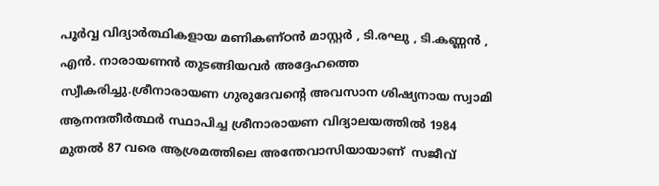പൂര്‍വ്വ വിദ്യാര്‍ത്ഥികളായ മണികണ്ഠന്‍ മാസ്റ്റര്‍ , ടി.രഘു , ടി.കണ്ണന്‍ , എന്‍. നാരായണന്‍ തുടങ്ങിയവര്‍ അദ്ദേഹത്തെ സ്വീകരിച്ചു.ശ്രീനാരായണ ഗുരുദേവന്‍റെ അവസാന ശിഷ്യനായ സ്വാമി ആനന്ദതീര്‍ത്ഥര്‍ സ്ഥാപിച്ച ശ്രീനാരായണ വിദ്യാലയത്തില്‍ 1984 മുതൽ 87 വരെ ആശ്രമത്തിലെ അന്തേവാസിയായാണ്  സജീവ്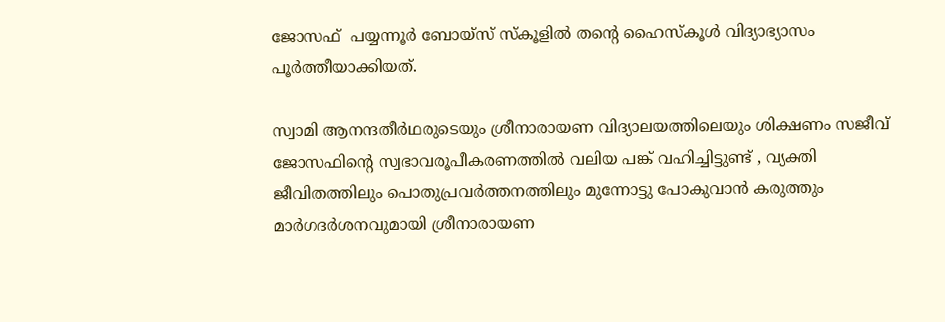ജോസഫ്  പയ്യന്നൂര്‍ ബോയ്സ് സ്കൂളില്‍ തന്‍റെ ഹൈസ്കൂള്‍ വിദ്യാഭ്യാസം പൂര്‍ത്തീയാക്കിയത്.

സ്വാമി ആനന്ദതീർഥരുടെയും ശ്രീനാരായണ വിദ്യാലയത്തിലെയും ശിക്ഷണം സജീവ് ജോസഫിന്റെ സ്വഭാവരൂപീകരണത്തിൽ വലിയ പങ്ക് വഹിച്ചിട്ടുണ്ട് , വ്യക്തി ജീവിതത്തിലും പൊതുപ്രവർത്തനത്തിലും മുന്നോട്ടു പോകുവാൻ കരുത്തും മാർഗദർശനവുമായി ശ്രീനാരായണ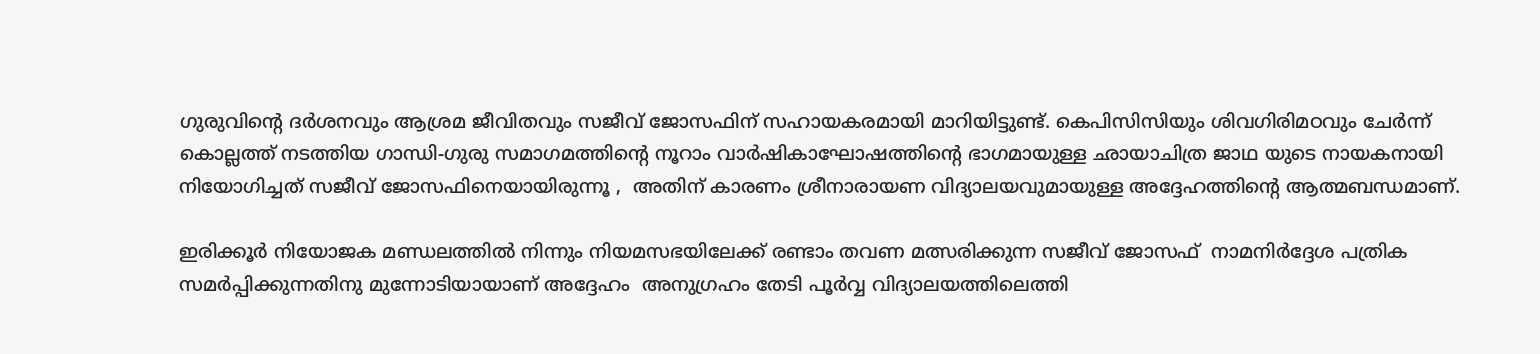ഗുരുവിന്റെ ദർശനവും ആശ്രമ ജീവിതവും സജീവ് ജോസഫിന് സഹായകരമായി മാറിയിട്ടുണ്ട്. കെപിസിസിയും ശിവഗിരിമഠവും ചേര്‍ന്ന് കൊല്ലത്ത് നടത്തിയ ഗാന്ധി-ഗുരു സമാഗമത്തിന്റെ നൂറാം വാർഷികാഘോഷത്തിന്റെ ഭാഗമായുള്ള ഛായാചിത്ര ജാഥ യുടെ നായകനായി നിയോഗിച്ചത് സജീവ് ജോസഫിനെയായിരുന്നൂ ,  അതിന് കാരണം ശ്രീനാരായണ വിദ്യാലയവുമായുള്ള അദ്ദേഹത്തിന്റെ ആത്മബന്ധമാണ്.

ഇരിക്കൂര്‍ നിയോജക മണ്ഡലത്തില്‍ നിന്നും നിയമസഭയിലേക്ക് രണ്ടാം തവണ മത്സരിക്കുന്ന സജീവ് ജോസഫ്  നാമനിർദ്ദേശ പത്രിക സമർപ്പിക്കുന്നതിനു മുന്നോടിയായാണ് അദ്ദേഹം  അനുഗ്രഹം തേടി പൂര്‍വ്വ വിദ്യാലയത്തിലെത്തി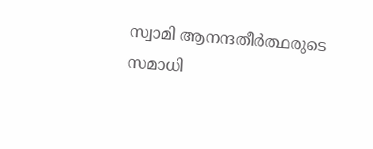സ്വാമി ആനന്ദതീര്‍ത്ഥരുടെ സമാധി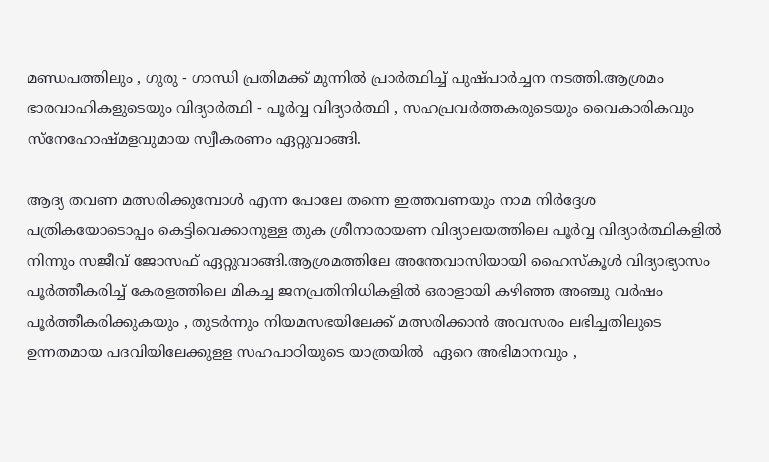മണ്ഡപത്തിലും , ഗുരു - ഗാന്ധി പ്രതിമക്ക് മുന്നില്‍ പ്രാര്‍ത്ഥിച്ച് പുഷ്പാര്‍ച്ചന നടത്തി.ആശ്രമം ഭാരവാഹികളുടെയും വിദ്യാര്‍ത്ഥി - പൂര്‍വ്വ വിദ്യാര്‍ത്ഥി , സഹപ്രവര്‍ത്തകരുടെയും വൈകാരികവും സ്നേഹോഷ്മളവുമായ സ്വീകരണം ഏറ്റുവാങ്ങി.

ആദ്യ തവണ മത്സരിക്കുമ്പോള്‍ എന്ന പോലേ തന്നെ ഇത്തവണയും നാമ നിര്‍ദ്ദേശ പത്രികയോടൊപ്പം കെട്ടിവെക്കാനുള്ള തുക ശ്രീനാരായണ വിദ്യാലയത്തിലെ പൂർവ്വ വിദ്യാർത്ഥികളിൽ നിന്നും സജീവ് ജോസഫ് ഏറ്റുവാങ്ങി.ആശ്രമത്തിലേ അന്തേവാസിയായി ഹൈസ്കൂള്‍ വിദ്യാഭ്യാസം പൂര്‍ത്തീകരിച്ച് കേരളത്തിലെ മികച്ച ജനപ്രതിനിധികളില്‍ ഒരാളായി കഴിഞ്ഞ അഞ്ചു വര്‍ഷം പൂര്‍ത്തീകരിക്കുകയും , തുടര്‍ന്നും നിയമസഭയിലേക്ക് മത്സരിക്കാന്‍ അവസരം ലഭിച്ചതിലുടെ ഉന്നതമായ പദവിയിലേക്കുളള സഹപാഠിയുടെ യാത്രയില്‍  ഏറെ അഭിമാനവും ,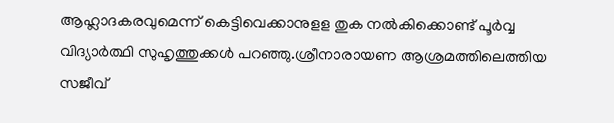ആഹ്ലാദകരവുമെന്ന് കെട്ടിവെക്കാനുളള തുക നല്‍കിക്കൊണ്ട് പൂര്‍വ്വ വിദ്യാര്‍ത്ഥി സുഹൃത്തുക്കള്‍ പറഞ്ഞു.ശ്രീനാരായണ ആശ്രമത്തിലെത്തിയ സജീവ്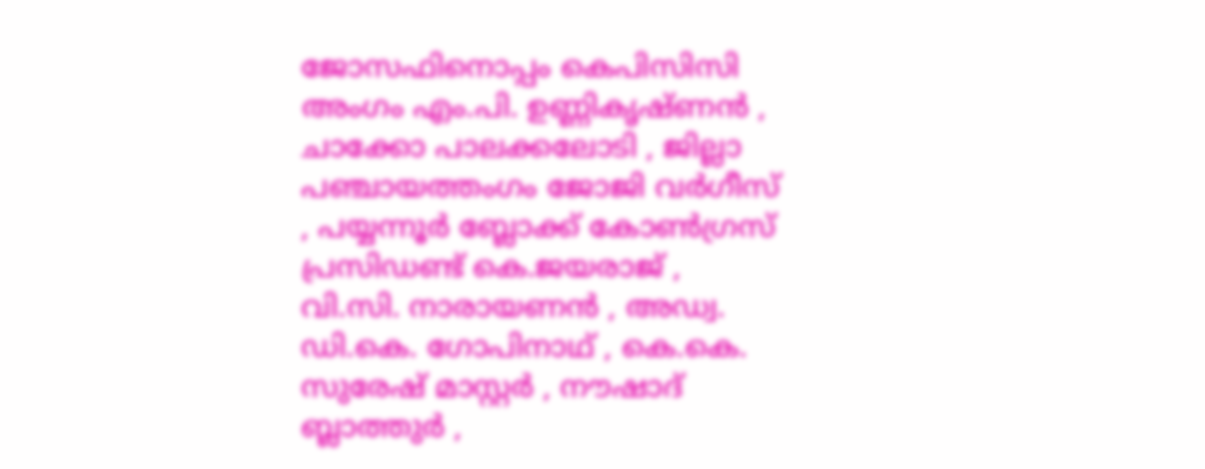ജോസഫിനൊപ്പം കെപിസിസി അംഗം എം.പി. ഉണ്ണികൃഷ്ണന്‍ , ചാക്കോ പാലക്കലോടി , ജില്ലാ പഞ്ചായത്തംഗം ജോജി വര്‍ഗീസ് , പയ്യന്നൂര്‍ ബ്ലോക്ക് കോണ്‍ഗ്രസ് പ്രസിഡണ്ട് കെ.ജയരാജ് , വി.സി. നാരായണന്‍ , അഡ്വ. ഡി.കെ. ഗോപിനാഥ് , കെ.കെ. സുരേഷ് മാസ്റ്റര്‍ , നൗഷാദ് ബ്ലാത്തുര്‍ ,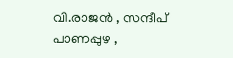വി.രാജന്‍ , സന്ദീപ് പാണപ്പുഴ ,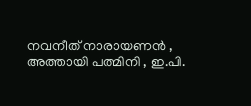നവനീത് നാരായണന്‍ , അത്തായി പത്മിനി , ഇ.പി.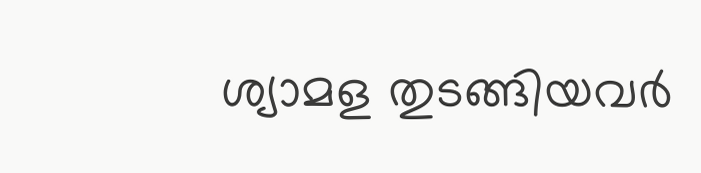ശ്യാമള തുടങ്ങിയവര്‍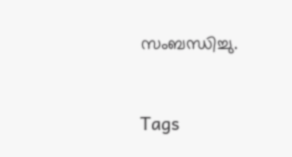സംബന്ധിച്ചു.


Tags